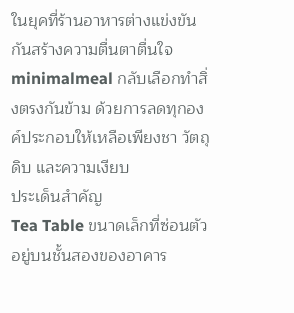ในยุคที่ร้านอาหารต่างแข่งขันกันสร้างความตื่นตาตื่นใจ minimalmeal กลับเลือกทำสิ่งตรงกันข้าม ด้วยการลดทุกองค์ประกอบให้เหลือเพียงชา วัตถุดิบ และความเงียบ
ประเด็นสำคัญ
Tea Table ขนาดเล็กที่ซ่อนตัวอยู่บนชั้นสองของอาคาร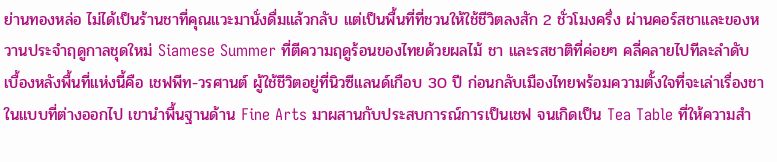ย่านทองหล่อ ไม่ได้เป็นร้านชาที่คุณแวะมานั่งดื่มแล้วกลับ แต่เป็นพื้นที่ที่ชวนให้ใช้ชีวิตลงสัก 2 ชั่วโมงครึ่ง ผ่านคอร์สชาและของหวานประจำฤดูกาลชุดใหม่ Siamese Summer ที่ตีความฤดูร้อนของไทยด้วยผลไม้ ชา และรสชาติที่ค่อยๆ คลี่คลายไปทีละลำดับ
เบื้องหลังพื้นที่แห่งนี้คือ เชฟพีท-วรศานต์ ผู้ใช้ชีวิตอยู่ที่นิวซีแลนด์เกือบ 30 ปี ก่อนกลับเมืองไทยพร้อมความตั้งใจที่จะเล่าเรื่องชาในแบบที่ต่างออกไป เขานำพื้นฐานด้าน Fine Arts มาผสานกับประสบการณ์การเป็นเชฟ จนเกิดเป็น Tea Table ที่ให้ความสำ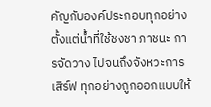คัญกับองค์ประกอบทุกอย่าง ตั้งแต่น้ำที่ใช้ชงชา ภาชนะ การจัดวาง ไปจนถึงจังหวะการเสิร์ฟ ทุกอย่างถูกออกแบบให้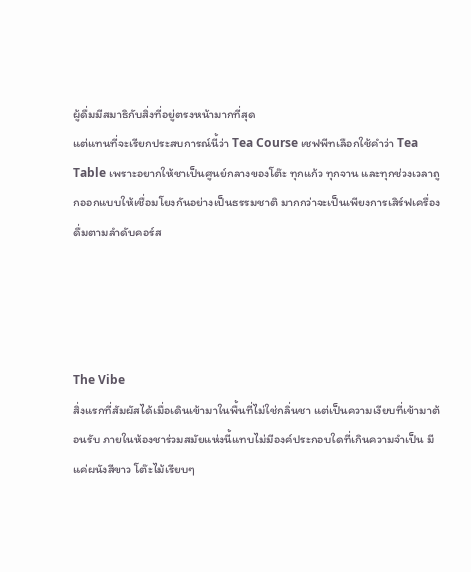ผู้ดื่มมีสมาธิกับสิ่งที่อยู่ตรงหน้ามากที่สุด
แต่แทนที่จะเรียกประสบการณ์นี้ว่า Tea Course เชฟพีทเลือกใช้คำว่า Tea Table เพราะอยากให้ชาเป็นศูนย์กลางของโต๊ะ ทุกแก้ว ทุกจาน และทุกช่วงเวลาถูกออกแบบให้เชื่อมโยงกันอย่างเป็นธรรมชาติ มากกว่าจะเป็นเพียงการเสิร์ฟเครื่องดื่มตามลำดับคอร์ส




The Vibe
สิ่งแรกที่สัมผัสได้เมื่อเดินเข้ามาในพื้นที่ไม่ใช่กลิ่นชา แต่เป็นความเงียบที่เข้ามาต้อนรับ ภายในห้องชาร่วมสมัยแห่งนี้แทบไม่มีองค์ประกอบใดที่เกินความจำเป็น มีแค่ผนังสีขาว โต๊ะไม้เรียบๆ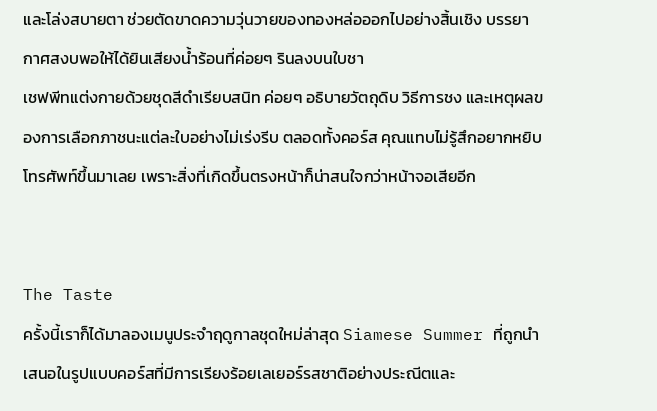และโล่งสบายตา ช่วยตัดขาดความวุ่นวายของทองหล่อออกไปอย่างสิ้นเชิง บรรยากาศสงบพอให้ได้ยินเสียงน้ำร้อนที่ค่อยๆ รินลงบนใบชา
เชฟพีทแต่งกายด้วยชุดสีดำเรียบสนิท ค่อยๆ อธิบายวัตถุดิบ วิธีการชง และเหตุผลของการเลือกภาชนะแต่ละใบอย่างไม่เร่งรีบ ตลอดทั้งคอร์ส คุณแทบไม่รู้สึกอยากหยิบโทรศัพท์ขึ้นมาเลย เพราะสิ่งที่เกิดขึ้นตรงหน้าก็น่าสนใจกว่าหน้าจอเสียอีก


The Taste
ครั้งนี้เราก็ได้มาลองเมนูประจำฤดูกาลชุดใหม่ล่าสุด Siamese Summer ที่ถูกนำเสนอในรูปแบบคอร์สที่มีการเรียงร้อยเลเยอร์รสชาติอย่างประณีตและ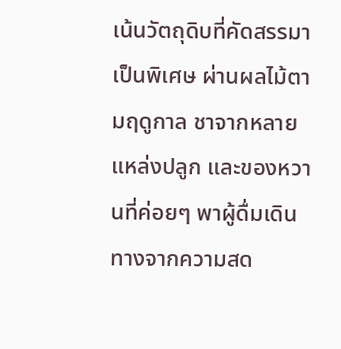เน้นวัตถุดิบที่คัดสรรมาเป็นพิเศษ ผ่านผลไม้ตามฤดูกาล ชาจากหลายแหล่งปลูก และของหวานที่ค่อยๆ พาผู้ดื่มเดินทางจากความสด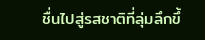ชื่นไปสู่รสชาติที่ลุ่มลึกขึ้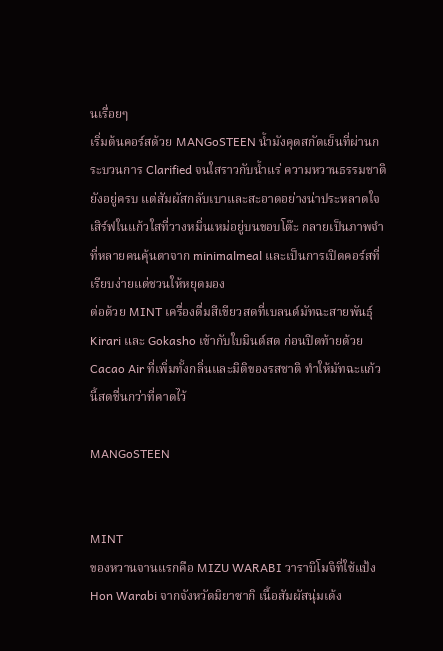นเรื่อยๆ
เริ่มต้นคอร์สด้วย MANGoSTEEN น้ำมังคุดสกัดเย็นที่ผ่านกระบวนการ Clarified จนใสราวกับน้ำแร่ ความหวานธรรมชาติยังอยู่ครบ แต่สัมผัสกลับเบาและสะอาดอย่างน่าประหลาดใจ เสิร์ฟในแก้วใสที่วางหมิ่นเหม่อยู่บนขอบโต๊ะ กลายเป็นภาพจำที่หลายคนคุ้นตาจาก minimalmeal และเป็นการเปิดคอร์สที่เรียบง่ายแต่ชวนให้หยุดมอง
ต่อด้วย MINT เครื่องดื่มสีเขียวสดที่เบลนด์มัทฉะสายพันธุ์ Kirari และ Gokasho เข้ากับใบมินต์สด ก่อนปิดท้ายด้วย Cacao Air ที่เพิ่มทั้งกลิ่นและมิติของรสชาติ ทำให้มัทฉะแก้วนี้สดชื่นกว่าที่คาดไว้

MANGoSTEEN


MINT
ของหวานจานแรกคือ MIZU WARABI วาราบิโมจิที่ใช้แป้ง Hon Warabi จากจังหวัดมิยาซากิ เนื้อสัมผัสนุ่มเด้ง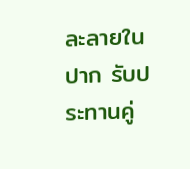ละลายในปาก รับประทานคู่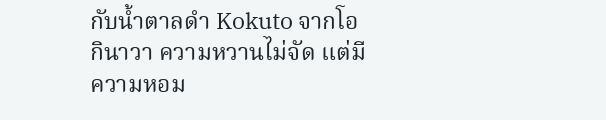กับน้ำตาลดำ Kokuto จากโอกินาวา ความหวานไม่จัด แต่มีความหอม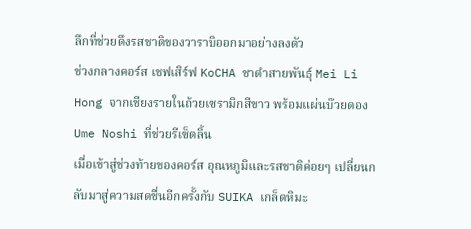ลึกที่ช่วยดึงรสชาติของวาราบิออกมาอย่างลงตัว
ช่วงกลางคอร์ส เชฟเสิร์ฟ KoCHA ชาดำสายพันธุ์ Mei Li Hong จากเชียงรายในถ้วยเซรามิกสีขาว พร้อมแผ่นบ๊วยดอง Ume Noshi ที่ช่วยรีเซ็ตลิ้น
เมื่อเข้าสู่ช่วงท้ายของคอร์ส อุณหภูมิและรสชาติค่อยๆ เปลี่ยนกลับมาสู่ความสดชื่นอีกครั้งกับ SUIKA เกล็ดหิมะ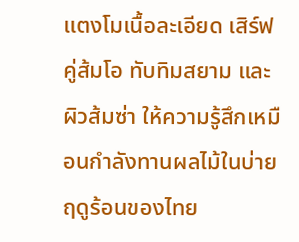แตงโมเนื้อละเอียด เสิร์ฟคู่ส้มโอ ทับทิมสยาม และผิวส้มซ่า ให้ความรู้สึกเหมือนกำลังทานผลไม้ในบ่ายฤดูร้อนของไทย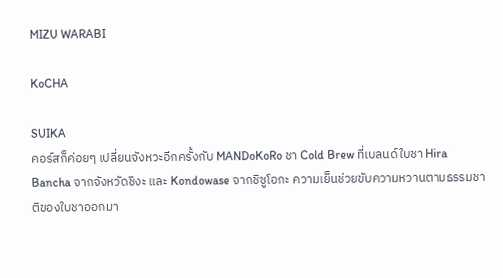MIZU WARABI

KoCHA

SUIKA
คอร์สก็ค่อยๆ เปลี่ยนจังหวะอีกครั้งกับ MANDoKoRo ชา Cold Brew ที่เบลนด์ใบชา Hira Bancha จากจังหวัดชิงะ และ Kondowase จากชิซูโอกะ ความเย็นช่วยขับความหวานตามธรรมชาติของใบชาออกมา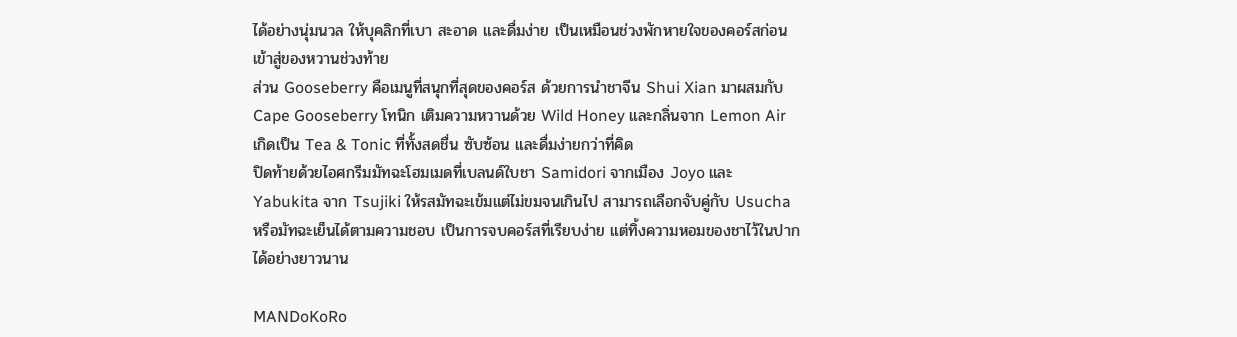ได้อย่างนุ่มนวล ให้บุคลิกที่เบา สะอาด และดื่มง่าย เป็นเหมือนช่วงพักหายใจของคอร์สก่อนเข้าสู่ของหวานช่วงท้าย
ส่วน Gooseberry คือเมนูที่สนุกที่สุดของคอร์ส ด้วยการนำชาจีน Shui Xian มาผสมกับ Cape Gooseberry โทนิก เติมความหวานด้วย Wild Honey และกลิ่นจาก Lemon Air เกิดเป็น Tea & Tonic ที่ทั้งสดชื่น ซับซ้อน และดื่มง่ายกว่าที่คิด
ปิดท้ายด้วยไอศกรีมมัทฉะโฮมเมดที่เบลนด์ใบชา Samidori จากเมือง Joyo และ Yabukita จาก Tsujiki ให้รสมัทฉะเข้มแต่ไม่ขมจนเกินไป สามารถเลือกจับคู่กับ Usucha หรือมัทฉะเย็นได้ตามความชอบ เป็นการจบคอร์สที่เรียบง่าย แต่ทิ้งความหอมของชาไว้ในปากได้อย่างยาวนาน

MANDoKoRo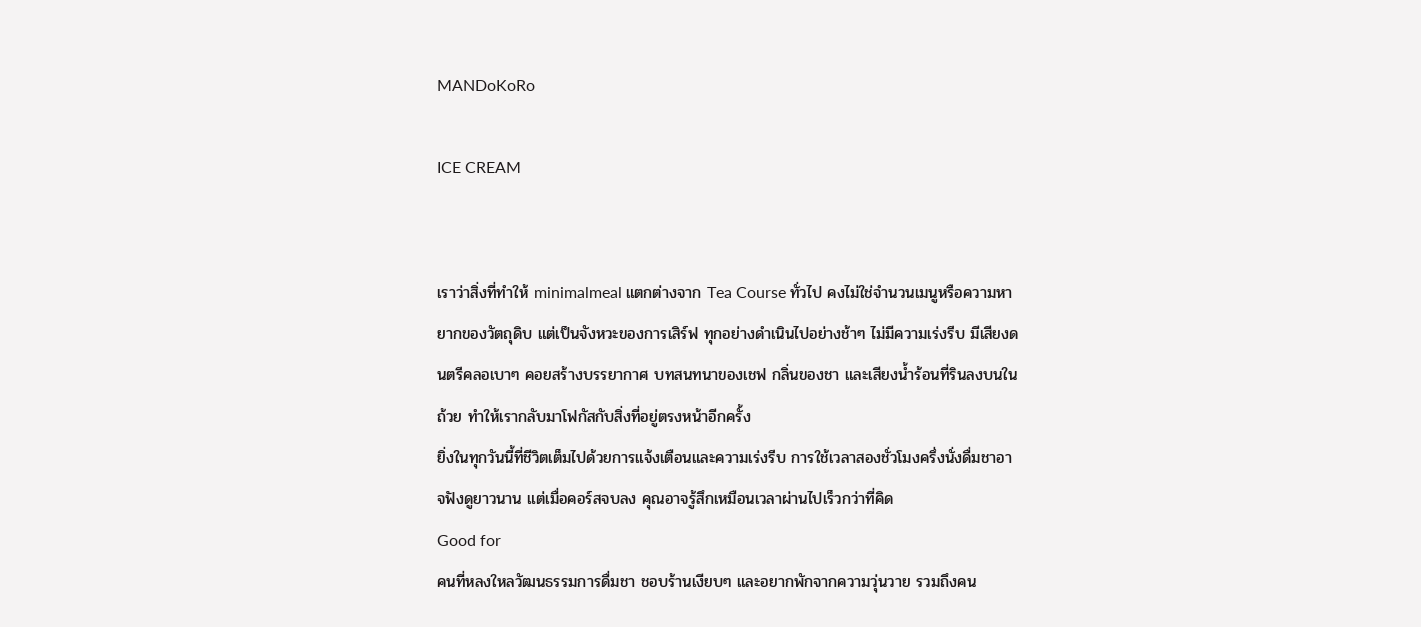MANDoKoRo

ICE CREAM


เราว่าสิ่งที่ทำให้ minimalmeal แตกต่างจาก Tea Course ทั่วไป คงไม่ใช่จำนวนเมนูหรือความหายากของวัตถุดิบ แต่เป็นจังหวะของการเสิร์ฟ ทุกอย่างดำเนินไปอย่างช้าๆ ไม่มีความเร่งรีบ มีเสียงดนตรีคลอเบาๆ คอยสร้างบรรยากาศ บทสนทนาของเชฟ กลิ่นของชา และเสียงน้ำร้อนที่รินลงบนในถ้วย ทำให้เรากลับมาโฟกัสกับสิ่งที่อยู่ตรงหน้าอีกครั้ง
ยิ่งในทุกวันนี้ที่ชีวิตเต็มไปด้วยการแจ้งเตือนและความเร่งรีบ การใช้เวลาสองชั่วโมงครึ่งนั่งดื่มชาอาจฟังดูยาวนาน แต่เมื่อคอร์สจบลง คุณอาจรู้สึกเหมือนเวลาผ่านไปเร็วกว่าที่คิด
Good for
คนที่หลงใหลวัฒนธรรมการดื่มชา ชอบร้านเงียบๆ และอยากพักจากความวุ่นวาย รวมถึงคน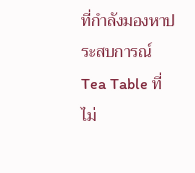ที่กำลังมองหาประสบการณ์ Tea Table ที่ไม่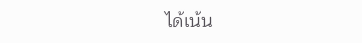ได้เน้น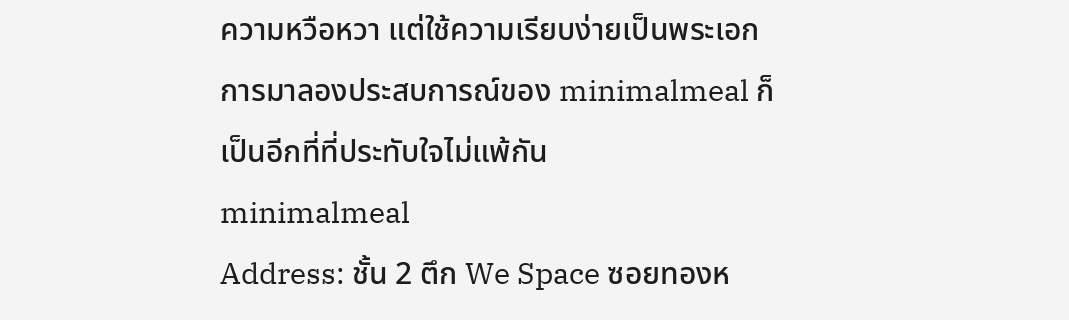ความหวือหวา แต่ใช้ความเรียบง่ายเป็นพระเอก การมาลองประสบการณ์ของ minimalmeal ก็เป็นอีกที่ที่ประทับใจไม่แพ้กัน
minimalmeal
Address: ชั้น 2 ตึก We Space ซอยทองห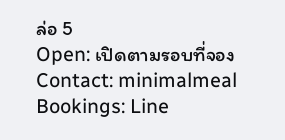ล่อ 5
Open: เปิดตามรอบที่จอง
Contact: minimalmeal
Bookings: Line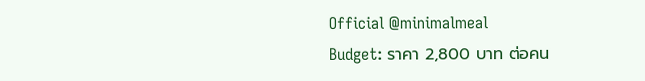Official @minimalmeal
Budget: ราคา 2,800 บาท ต่อคน